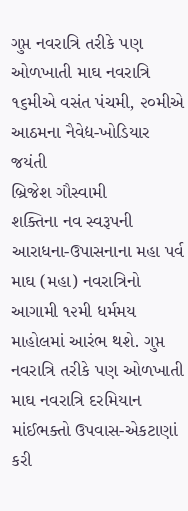ગુપ્ત નવરાત્રિ તરીકે પણ ઓળખાતી માઘ નવરાત્રિ
૧૬મીએ વસંત પંચમી, ૨૦મીએ આઠમના નૈવેદ્ય-ખોડિયાર જયંતી
બ્રિજેશ ગૌસ્વામી
શક્તિના નવ સ્વરૂપની આરાધના-ઉપાસનાના મહા પર્વ માઘ (મહા) નવરાત્રિનો આગામી ૧૨મી ધર્મમય માહોલમાં આરંભ થશે. ગુપ્ત નવરાત્રિ તરીકે પણ ઓળખાતી માઘ નવરાત્રિ દરમિયાન માંઈભક્તો ઉપવાસ-એકટાણાં કરી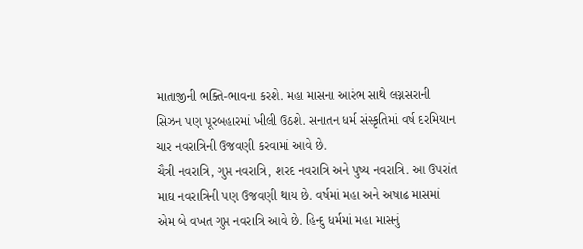માતાજીની ભક્તિ-ભાવના કરશે. મહા માસના આરંભ સાથે લગ્નસરાની સિઝન પણ પૂરબહારમાં ખીલી ઉઠશે. સનાતન ધર્મ સંસ્કૃતિમાં વર્ષ દરમિયાન ચાર નવરાત્રિની ઉજવણી કરવામાં આવે છે.
ચૈત્રી નવરાત્રિ, ગુપ્ત નવરાત્રિ, શરદ નવરાત્રિ અને પુષ્ય નવરાત્રિ. આ ઉપરાંત માઘ નવરાત્રિની પણ ઉજવણી થાય છે. વર્ષમાં મહા અને અષાઢ માસમાં એમ બે વખત ગુપ્ત નવરાત્રિ આવે છે. હિન્દુ ધર્મમાં મહા માસનું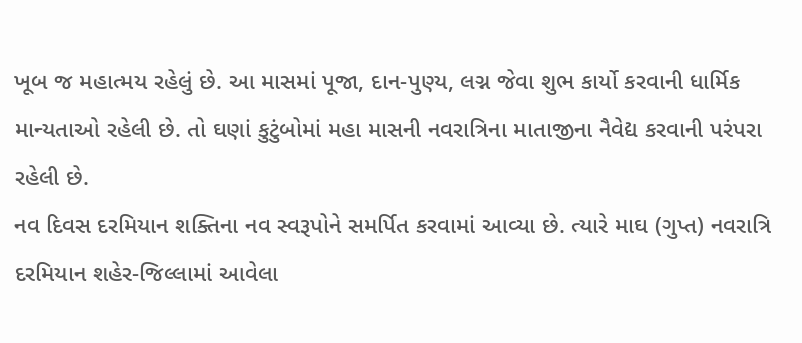ખૂબ જ મહાત્મય રહેલું છે. આ માસમાં પૂજા, દાન-પુણ્ય, લગ્ન જેવા શુભ કાર્યો કરવાની ધાર્મિક માન્યતાઓ રહેલી છે. તો ઘણાં કુટુંબોમાં મહા માસની નવરાત્રિના માતાજીના નૈવેદ્ય કરવાની પરંપરા રહેલી છે.
નવ દિવસ દરમિયાન શક્તિના નવ સ્વરૂપોને સમર્પિત કરવામાં આવ્યા છે. ત્યારે માઘ (ગુપ્ત) નવરાત્રિ દરમિયાન શહેર-જિલ્લામાં આવેલા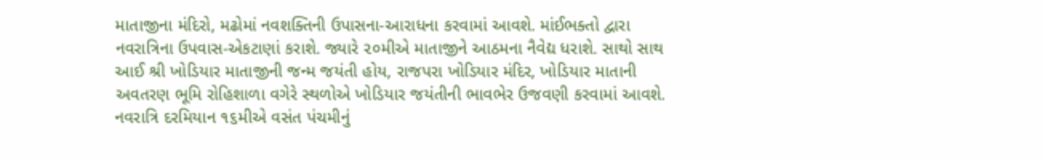માતાજીના મંદિરો, મઢોમાં નવશક્તિની ઉપાસના-આરાધના કરવામાં આવશે. માંઈભક્તો દ્વારા નવરાત્રિના ઉપવાસ-એકટાણાં કરાશે. જ્યારે ૨૦મીએ માતાજીને આઠમના નૈવેદ્ય ધરાશે. સાથો સાથ આઈ શ્રી ખોડિયાર માતાજીની જન્મ જયંતી હોય, રાજપરા ખોડિયાર મંદિર, ખોડિયાર માતાની અવતરણ ભૂમિ રોહિશાળા વગેરે સ્થળોએ ખોડિયાર જયંતીની ભાવભેર ઉજવણી કરવામાં આવશે.
નવરાત્રિ દરમિયાન ૧૬મીએ વસંત પંચમીનું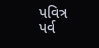પવિત્ર પર્વ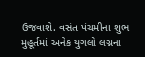ઉજવાશે. વસંત પંચમીના શુભ મુહૂર્તમાં અનેક યુગલો લગ્નના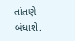તાંતણે બંધાશે.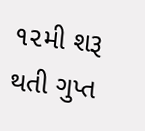૧૨મી શરૂ થતી ગુપ્ત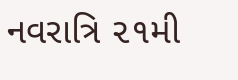નવરાત્રિ ૨૧મી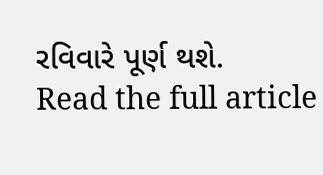રવિવારે પૂર્ણ થશે.
Read the full article